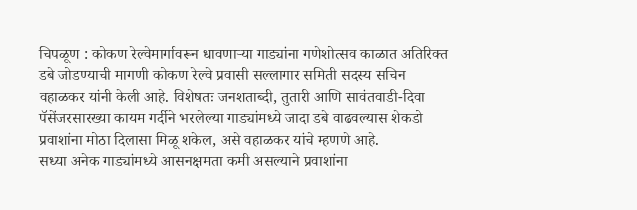चिपळूण : कोकण रेल्वेमार्गावरून धावणाऱ्या गाड्यांना गणेशोत्सव काळात अतिरिक्त डबे जोडण्याची मागणी कोकण रेल्वे प्रवासी सल्लागार समिती सदस्य सचिन वहाळकर यांनी केली आहे. विशेषतः जनशताब्दी, तुतारी आणि सावंतवाडी-दिवा पॅसेंजरसारख्या कायम गर्दीने भरलेल्या गाड्यांमध्ये जादा डबे वाढवल्यास शेकडो प्रवाशांना मोठा दिलासा मिळू शकेल, असे वहाळकर यांचे म्हणणे आहे.
सध्या अनेक गाड्यांमध्ये आसनक्षमता कमी असल्याने प्रवाशांना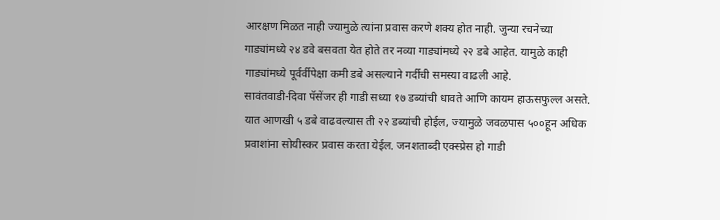आरक्षण मिळत नाही ज्यामुळे त्यांना प्रवास करणे शक्य होत नाही. जुन्या रचनेच्या गाड्यांमध्ये २४ डवे बसवता येत होते तर नव्या गाड्यांमध्ये २२ डबे आहेत. यामुळे काही गाड्यांमध्ये पूर्वर्वीपेक्षा कमी डबे असल्याने गर्दीची समस्या वाढली आहे.
सावंतवाडी-दिवा पॅसेंजर ही गाडी सध्या १७ डब्यांची धावते आणि कायम हाऊसफुल्ल असते. यात आणखी ५ डबे वाढवल्यास ती २२ डब्यांची होईल, ज्यामुळे जवळपास ५००हून अधिक प्रवाशांना सोयीस्कर प्रवास करता येईल. जनशताब्दी एक्स्प्रेस हो गाडी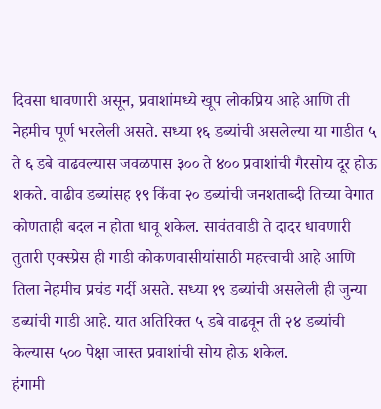दिवसा धावणारी असून, प्रवाशांमध्ये खूप लोकप्रिय आहे आणि ती नेहमीच पूर्ण भरलेली असते. सध्या १६ डब्यांची असलेल्या या गाडीत ५ ते ६ डबे वाढवल्यास जवळपास ३०० ते ४०० प्रवाशांची गैरसोय दूर होऊ शकते. वाढीव डब्यांसह १९ किंवा २० डब्यांची जनशताब्दी तिच्या वेगात कोणताही बदल न होता धावू शकेल. सावंतवाडी ते दादर धावणारी तुतारी एक्स्प्रेस ही गाडी कोकणवासीयांसाठी महत्त्वाची आहे आणि तिला नेहमीच प्रचंड गर्दी असते. सध्या १९ डब्यांची असलेली ही जुन्या डब्यांची गाडी आहे. यात अतिरिक्त ५ डबे वाढवून ती २४ डब्यांची केल्यास ५०० पेक्षा जास्त प्रवाशांची सोय होऊ शकेल.
हंगामी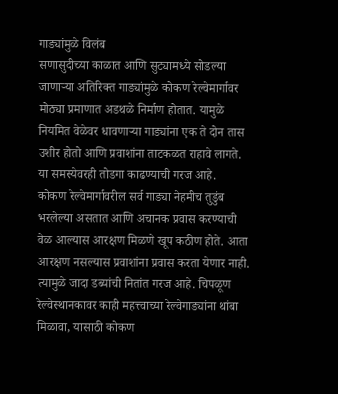गाड्यांमुळे विलंब
सणासुदीच्या काळात आणि सुट्यामध्ये सोडल्या जाणाऱ्या अतिरिक्त गाड्यांमुळे कोकण रेल्वेमार्गावर मोठ्या प्रमाणात अडथळे निर्माण होतात. यामुळे नियमित वेळेवर धावणाऱ्या गाड्यांना एक ते दोन तास उशीर होतो आणि प्रवाशांना ताटकळत राहावे लागते. या समस्येवरही तोडगा काढण्याची गरज आहे.
कोकण रेल्वेमार्गावरील सर्व गाड्या नेहमीच तुडुंब भरलेल्या असतात आणि अचानक प्रवास करण्याची वेळ आल्यास आरक्षण मिळणे खूप कठीण होते. आता आरक्षण नसल्यास प्रवाशांना प्रवास करता येणार नाही. त्यामुळे जादा डब्यांची नितांत गरज आहे. चिपळूण रेल्वेस्थानकावर काही महत्त्वाच्या रेल्वेगाड्यांना थांबा मिळावा, यासाठी कोकण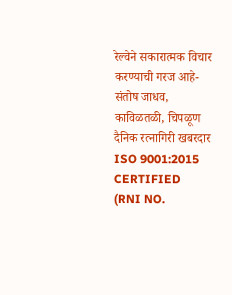रेल्वेने सकारात्मक विचार करण्याची गरज आहे-संतोष जाधव, काविळतळी, चिपळूण
दैनिक रत्नागिरी खबरदार
ISO 9001:2015 CERTIFIED
(RNI NO.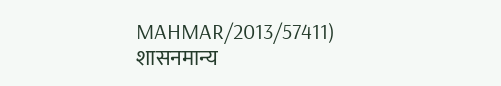MAHMAR/2013/57411)
शासनमान्य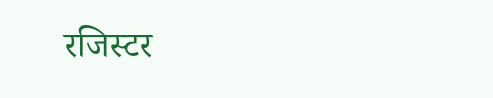रजिस्टर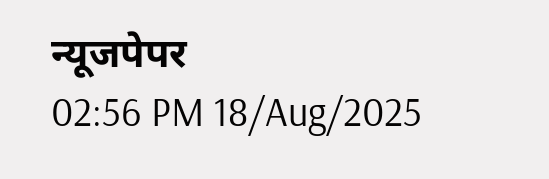न्यूजपेपर
02:56 PM 18/Aug/2025